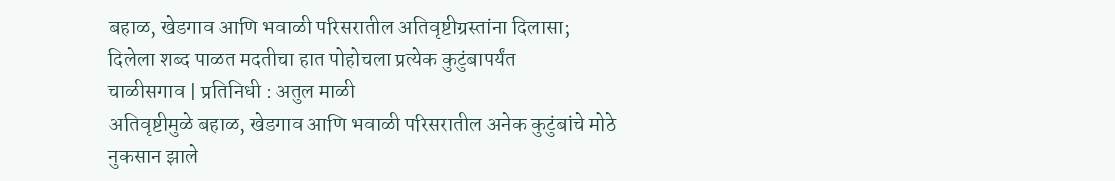बहाळ, खेडगाव आणि भवाळी परिसरातील अतिवृष्टीग्रस्तांना दिलासा; दिलेला शब्द पाळत मदतीचा हात पोहोचला प्रत्येक कुटुंबापर्यंत
चाळीसगाव | प्रतिनिधी : अतुल माळी
अतिवृष्टीमुळे बहाळ, खेडगाव आणि भवाळी परिसरातील अनेक कुटुंबांचे मोठे नुकसान झाले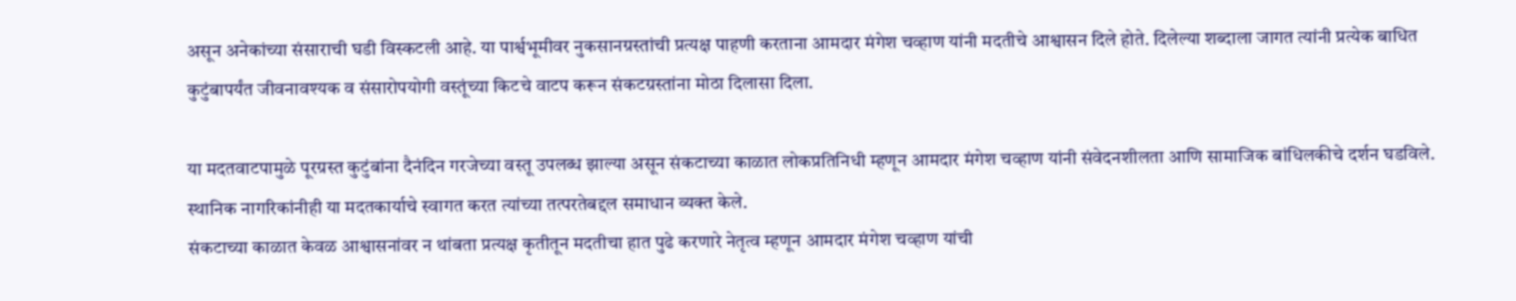असून अनेकांच्या संसाराची घडी विस्कटली आहे. या पार्श्वभूमीवर नुकसानग्रस्तांची प्रत्यक्ष पाहणी करताना आमदार मंगेश चव्हाण यांनी मदतीचे आश्वासन दिले होते. दिलेल्या शब्दाला जागत त्यांनी प्रत्येक बाधित कुटुंबापर्यंत जीवनावश्यक व संसारोपयोगी वस्तूंच्या किटचे वाटप करून संकटग्रस्तांना मोठा दिलासा दिला.

या मदतवाटपामुळे पूरग्रस्त कुटुंबांना दैनंदिन गरजेच्या वस्तू उपलब्ध झाल्या असून संकटाच्या काळात लोकप्रतिनिधी म्हणून आमदार मंगेश चव्हाण यांनी संवेदनशीलता आणि सामाजिक बांधिलकीचे दर्शन घडविले. स्थानिक नागरिकांनीही या मदतकार्याचे स्वागत करत त्यांच्या तत्परतेबद्दल समाधान व्यक्त केले.
संकटाच्या काळात केवळ आश्वासनांवर न थांबता प्रत्यक्ष कृतीतून मदतीचा हात पुढे करणारे नेतृत्व म्हणून आमदार मंगेश चव्हाण यांची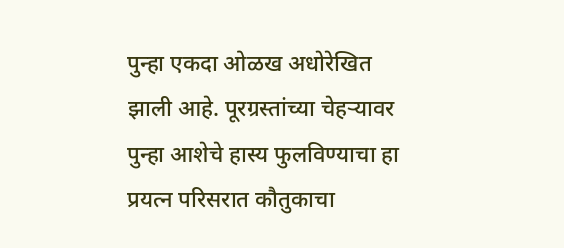पुन्हा एकदा ओळख अधोरेखित झाली आहे. पूरग्रस्तांच्या चेहऱ्यावर पुन्हा आशेचे हास्य फुलविण्याचा हा प्रयत्न परिसरात कौतुकाचा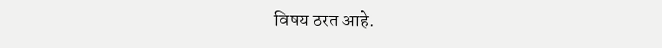विषय ठरत आहे.